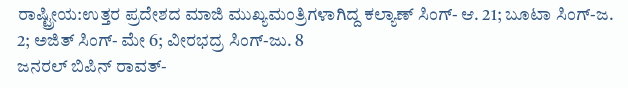ರಾಷ್ಟ್ರೀಯ:ಉತ್ತರ ಪ್ರದೇಶದ ಮಾಜಿ ಮುಖ್ಯಮಂತ್ರಿಗಳಾಗಿದ್ದ ಕಲ್ಯಾಣ್ ಸಿಂಗ್- ಆ. 21; ಬೂಟಾ ಸಿಂಗ್-ಜ. 2; ಅಜಿತ್ ಸಿಂಗ್- ಮೇ 6; ವೀರಭದ್ರ ಸಿಂಗ್-ಜು. 8
ಜನರಲ್ ಬಿಪಿನ್ ರಾವತ್-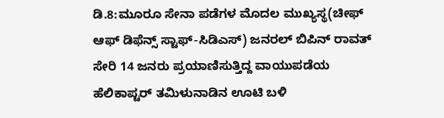ಡಿ.8:ಮೂರೂ ಸೇನಾ ಪಡೆಗಳ ಮೊದಲ ಮುಖ್ಯಸ್ಥ(ಚೀಫ್ ಆಫ್ ಡಿಫೆನ್ಸ್ ಸ್ಟಾಫ್-ಸಿಡಿಎಸ್) ಜನರಲ್ ಬಿಪಿನ್ ರಾವತ್ ಸೇರಿ 14 ಜನರು ಪ್ರಯಾಣಿಸುತ್ತಿದ್ದ ವಾಯುಪಡೆಯ ಹೆಲಿಕಾಪ್ಟರ್ ತಮಿಳುನಾಡಿನ ಊಟಿ ಬಳಿ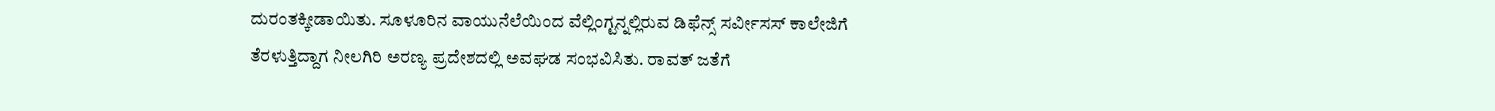ದುರಂತಕ್ಕೀಡಾಯಿತು. ಸೂಳೂರಿನ ವಾಯುನೆಲೆಯಿಂದ ವೆಲ್ಲಿಂಗ್ಟನ್ನಲ್ಲಿರುವ ಡಿಫೆನ್ಸ್ ಸರ್ವೀಸಸ್ ಕಾಲೇಜಿಗೆ ತೆರಳುತ್ತಿದ್ದಾಗ ನೀಲಗಿರಿ ಅರಣ್ಯ ಪ್ರದೇಶದಲ್ಲಿ ಅವಘಡ ಸಂಭವಿಸಿತು. ರಾವತ್ ಜತೆಗೆ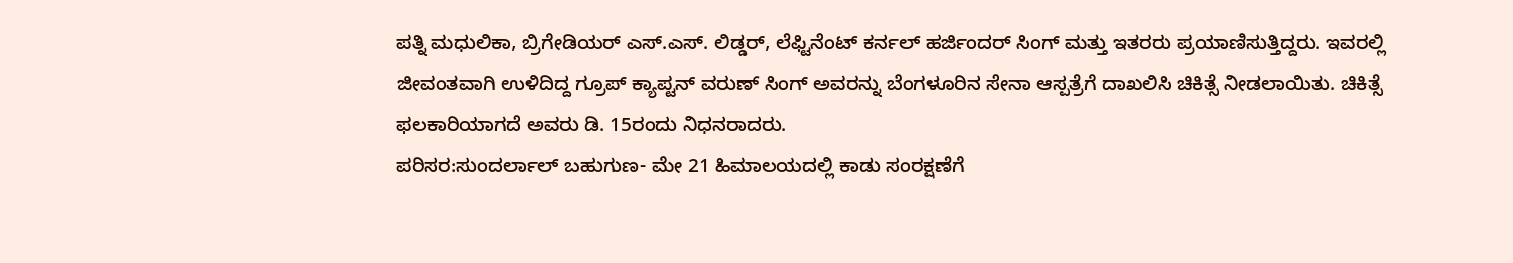ಪತ್ನಿ ಮಧುಲಿಕಾ, ಬ್ರಿಗೇಡಿಯರ್ ಎಸ್.ಎಸ್. ಲಿಡ್ಡರ್, ಲೆಫ್ಟಿನೆಂಟ್ ಕರ್ನಲ್ ಹರ್ಜಿಂದರ್ ಸಿಂಗ್ ಮತ್ತು ಇತರರು ಪ್ರಯಾಣಿಸುತ್ತಿದ್ದರು. ಇವರಲ್ಲಿ ಜೀವಂತವಾಗಿ ಉಳಿದಿದ್ದ ಗ್ರೂಪ್ ಕ್ಯಾಪ್ಟನ್ ವರುಣ್ ಸಿಂಗ್ ಅವರನ್ನು ಬೆಂಗಳೂರಿನ ಸೇನಾ ಆಸ್ಪತ್ರೆಗೆ ದಾಖಲಿಸಿ ಚಿಕಿತ್ಸೆ ನೀಡಲಾಯಿತು. ಚಿಕಿತ್ಸೆ ಫಲಕಾರಿಯಾಗದೆ ಅವರು ಡಿ. 15ರಂದು ನಿಧನರಾದರು.
ಪರಿಸರ:ಸುಂದರ್ಲಾಲ್ ಬಹುಗುಣ- ಮೇ 21 ಹಿಮಾಲಯದಲ್ಲಿ ಕಾಡು ಸಂರಕ್ಷಣೆಗೆ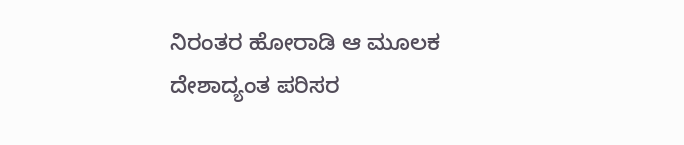ನಿರಂತರ ಹೋರಾಡಿ ಆ ಮೂಲಕ ದೇಶಾದ್ಯಂತ ಪರಿಸರ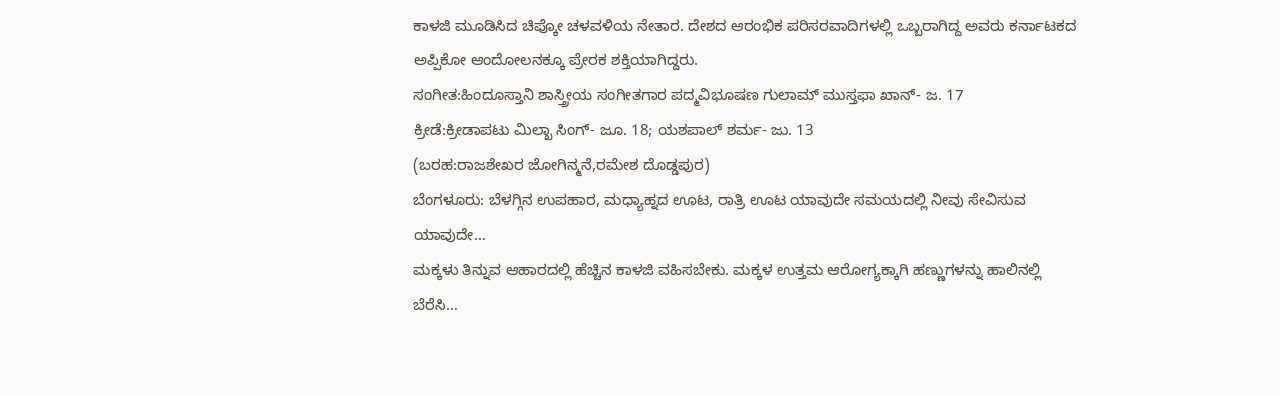ಕಾಳಜಿ ಮೂಡಿಸಿದ ಚಿಪ್ಕೋ ಚಳವಳಿಯ ನೇತಾರ. ದೇಶದ ಆರಂಭಿಕ ಪರಿಸರವಾದಿಗಳಲ್ಲಿ ಒಬ್ಬರಾಗಿದ್ದ ಅವರು ಕರ್ನಾಟಕದ ಅಪ್ಪಿಕೋ ಆಂದೋಲನಕ್ಕೂ ಪ್ರೇರಕ ಶಕ್ತಿಯಾಗಿದ್ದರು.
ಸಂಗೀತ:ಹಿಂದೂಸ್ತಾನಿ ಶಾಸ್ತ್ರೀಯ ಸಂಗೀತಗಾರ ಪದ್ಮವಿಭೂಷಣ ಗುಲಾಮ್ ಮುಸ್ತಫಾ ಖಾನ್- ಜ. 17
ಕ್ರೀಡೆ:ಕ್ರೀಡಾಪಟು ಮಿಲ್ಖಾ ಸಿಂಗ್- ಜೂ. 18; ಯಶಪಾಲ್ ಶರ್ಮ- ಜು. 13
(ಬರಹ:ರಾಜಶೇಖರ ಜೋಗಿನ್ಮನೆ,ರಮೇಶ ದೊಡ್ಡಪುರ)
ಬೆಂಗಳೂರು: ಬೆಳಗ್ಗಿನ ಉಪಹಾರ, ಮಧ್ಯಾಹ್ನದ ಊಟ, ರಾತ್ರಿ ಊಟ ಯಾವುದೇ ಸಮಯದಲ್ಲಿ ನೀವು ಸೇವಿಸುವ ಯಾವುದೇ…
ಮಕ್ಕಳು ತಿನ್ನುವ ಆಹಾರದಲ್ಲಿ ಹೆಚ್ಚಿನ ಕಾಳಜಿ ವಹಿಸಬೇಕು. ಮಕ್ಕಳ ಉತ್ತಮ ಆರೋಗ್ಯಕ್ಕಾಗಿ ಹಣ್ಣುಗಳನ್ನು ಹಾಲಿನಲ್ಲಿ ಬೆರೆಸಿ…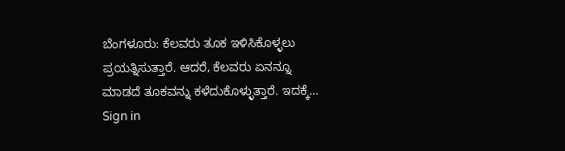ಬೆಂಗಳೂರು: ಕೆಲವರು ತೂಕ ಇಳಿಸಿಕೊಳ್ಳಲು ಪ್ರಯತ್ನಿಸುತ್ತಾರೆ. ಆದರೆ, ಕೆಲವರು ಏನನ್ನೂ ಮಾಡದೆ ತೂಕವನ್ನು ಕಳೆದುಕೊಳ್ಳುತ್ತಾರೆ. ಇದಕ್ಕೆ…
Sign in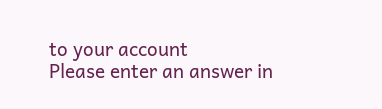to your account
Please enter an answer in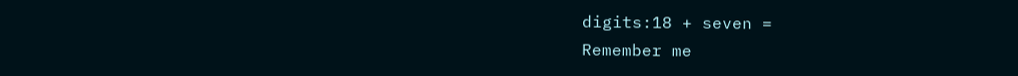digits:18 + seven =
Remember me